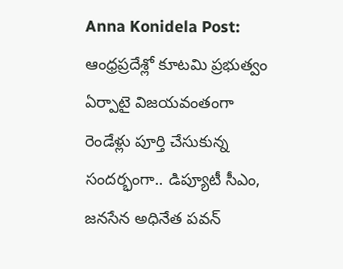Anna Konidela Post: ఆంధ్రప్రదేశ్లో కూటమి ప్రభుత్వం ఏర్పాటై విజయవంతంగా రెండేళ్లు పూర్తి చేసుకున్న సందర్భంగా.. డిప్యూటీ సీఎం, జనసేన అధినేత పవన్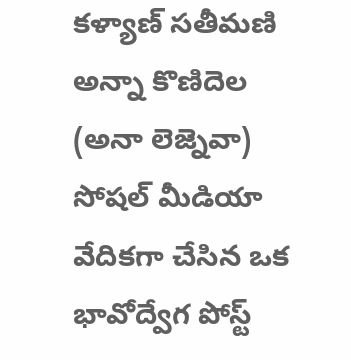కళ్యాణ్ సతీమణి అన్నా కొణిదెల (అనా లెజ్నెవా) సోషల్ మీడియా వేదికగా చేసిన ఒక భావోద్వేగ పోస్ట్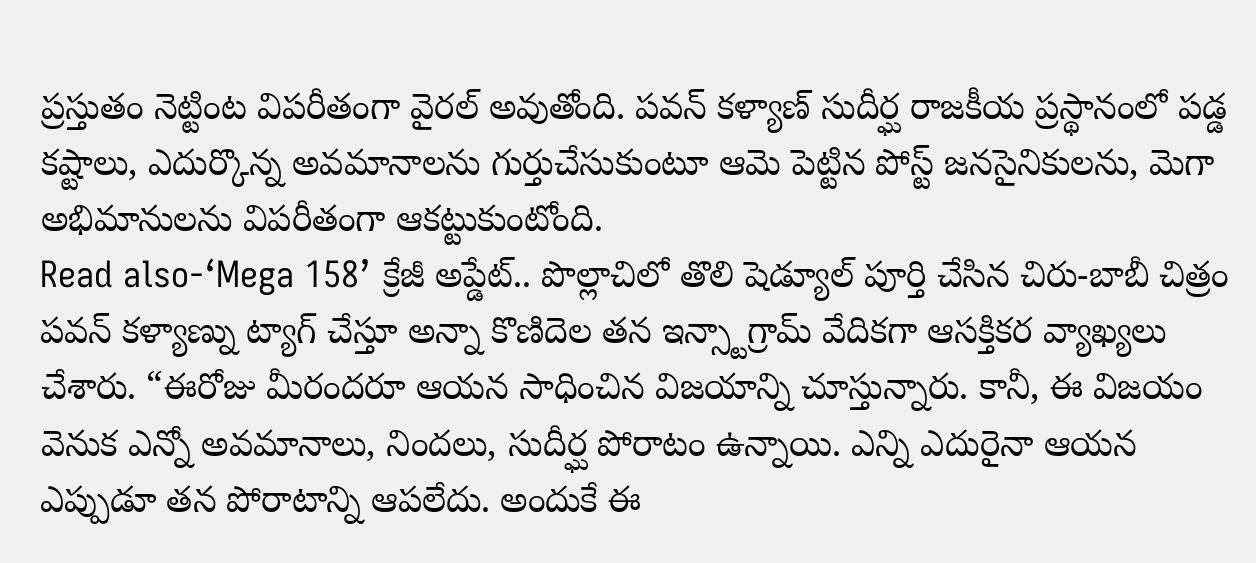ప్రస్తుతం నెట్టింట విపరీతంగా వైరల్ అవుతోంది. పవన్ కళ్యాణ్ సుదీర్ఘ రాజకీయ ప్రస్థానంలో పడ్డ కష్టాలు, ఎదుర్కొన్న అవమానాలను గుర్తుచేసుకుంటూ ఆమె పెట్టిన పోస్ట్ జనసైనికులను, మెగా అభిమానులను విపరీతంగా ఆకట్టుకుంటోంది.
Read also-‘Mega 158’ క్రేజీ అప్డేట్.. పొల్లాచిలో తొలి షెడ్యూల్ పూర్తి చేసిన చిరు-బాబీ చిత్రం
పవన్ కళ్యాణ్ను ట్యాగ్ చేస్తూ అన్నా కొణిదెల తన ఇన్స్టాగ్రామ్ వేదికగా ఆసక్తికర వ్యాఖ్యలు చేశారు. “ఈరోజు మీరందరూ ఆయన సాధించిన విజయాన్ని చూస్తున్నారు. కానీ, ఈ విజయం వెనుక ఎన్నో అవమానాలు, నిందలు, సుదీర్ఘ పోరాటం ఉన్నాయి. ఎన్ని ఎదురైనా ఆయన ఎప్పుడూ తన పోరాటాన్ని ఆపలేదు. అందుకే ఈ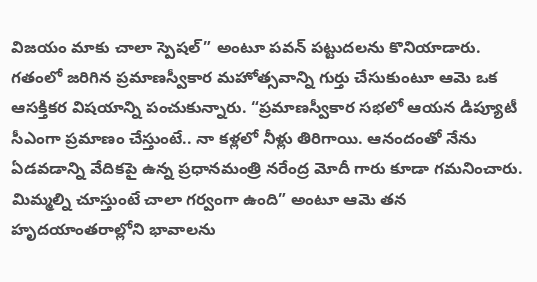విజయం మాకు చాలా స్పెషల్” అంటూ పవన్ పట్టుదలను కొనియాడారు.
గతంలో జరిగిన ప్రమాణస్వీకార మహోత్సవాన్ని గుర్తు చేసుకుంటూ ఆమె ఒక ఆసక్తికర విషయాన్ని పంచుకున్నారు. “ప్రమాణస్వీకార సభలో ఆయన డిప్యూటీ సీఎంగా ప్రమాణం చేస్తుంటే.. నా కళ్లలో నీళ్లు తిరిగాయి. ఆనందంతో నేను ఏడవడాన్ని వేదికపై ఉన్న ప్రధానమంత్రి నరేంద్ర మోదీ గారు కూడా గమనించారు. మిమ్మల్ని చూస్తుంటే చాలా గర్వంగా ఉంది” అంటూ ఆమె తన హృదయాంతరాల్లోని భావాలను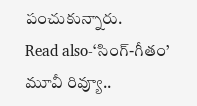పంచుకున్నారు.
Read also-‘సింగ్-గీతం’ మూవీ రివ్యూ..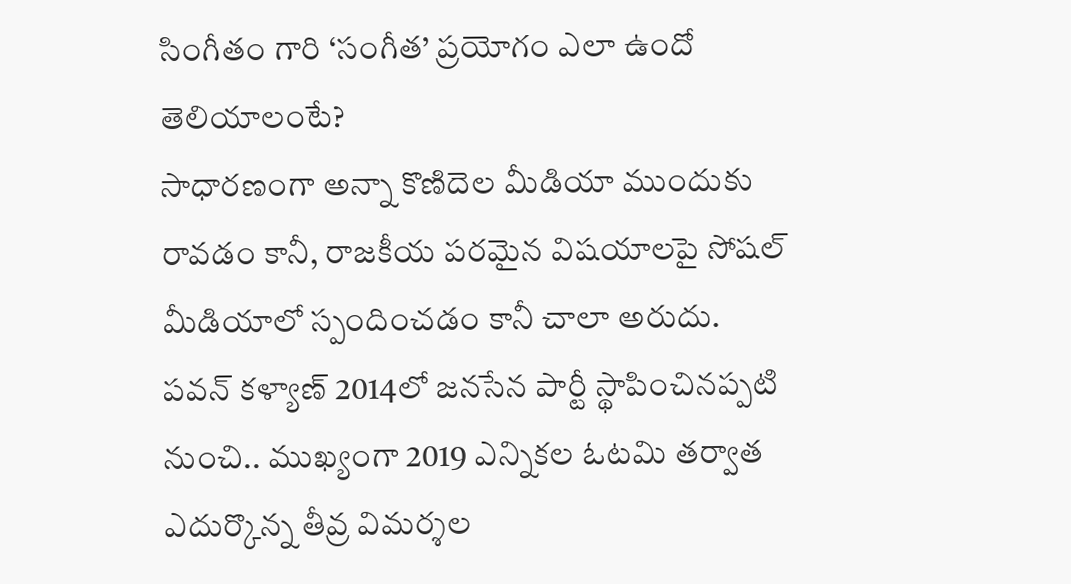సింగీతం గారి ‘సంగీత’ ప్రయోగం ఎలా ఉందో తెలియాలంటే?
సాధారణంగా అన్నా కొణిదెల మీడియా ముందుకు రావడం కానీ, రాజకీయ పరమైన విషయాలపై సోషల్ మీడియాలో స్పందించడం కానీ చాలా అరుదు. పవన్ కళ్యాణ్ 2014లో జనసేన పార్టీ స్థాపించినప్పటి నుంచి.. ముఖ్యంగా 2019 ఎన్నికల ఓటమి తర్వాత ఎదుర్కొన్న తీవ్ర విమర్శల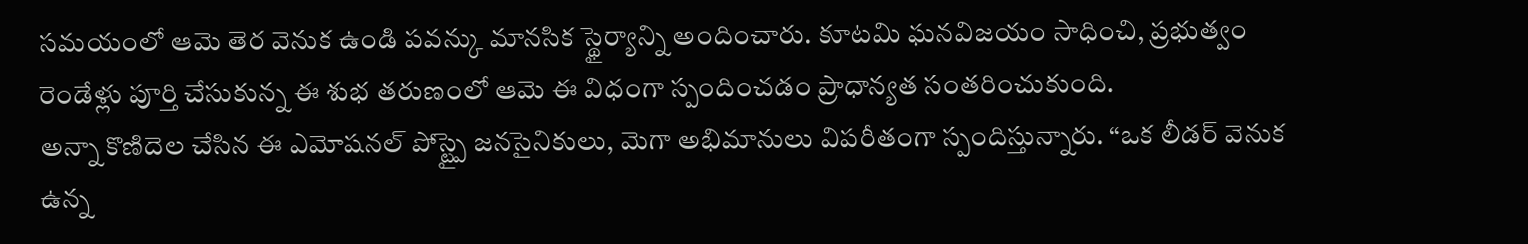సమయంలో ఆమె తెర వెనుక ఉండి పవన్కు మానసిక స్థైర్యాన్ని అందించారు. కూటమి ఘనవిజయం సాధించి, ప్రభుత్వం రెండేళ్లు పూర్తి చేసుకున్న ఈ శుభ తరుణంలో ఆమె ఈ విధంగా స్పందించడం ప్రాధాన్యత సంతరించుకుంది.
అన్నా కొణిదెల చేసిన ఈ ఎమోషనల్ పోస్ట్పై జనసైనికులు, మెగా అభిమానులు విపరీతంగా స్పందిస్తున్నారు. “ఒక లీడర్ వెనుక ఉన్న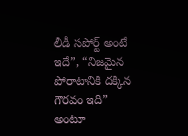లీడీ సపోర్ట్ అంటే ఇదే”, “నిజమైన పోరాటానికి దక్కిన గౌరవం ఇది” అంటూ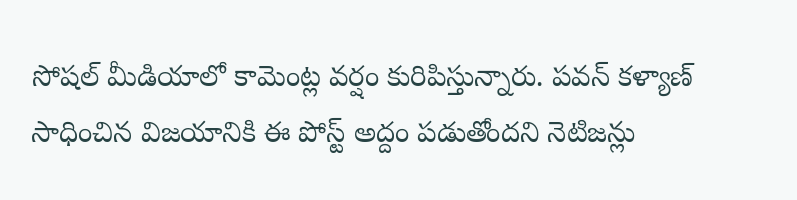సోషల్ మీడియాలో కామెంట్ల వర్షం కురిపిస్తున్నారు. పవన్ కళ్యాణ్ సాధించిన విజయానికి ఈ పోస్ట్ అద్దం పడుతోందని నెటిజన్లు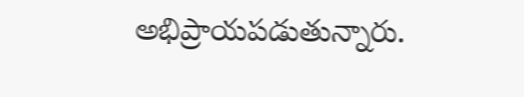అభిప్రాయపడుతున్నారు.